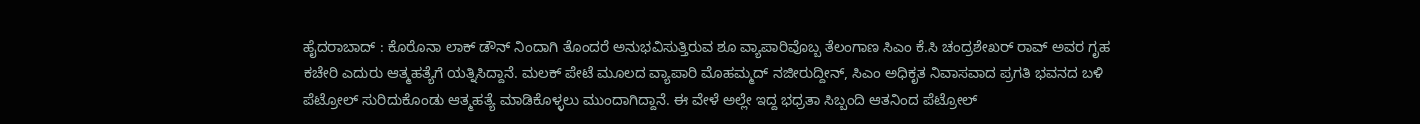ಹೈದರಾಬಾದ್ : ಕೊರೊನಾ ಲಾಕ್ ಡೌನ್ ನಿಂದಾಗಿ ತೊಂದರೆ ಅನುಭವಿಸುತ್ತಿರುವ ಶೂ ವ್ಯಾಪಾರಿವೊಬ್ಬ ತೆಲಂಗಾಣ ಸಿಎಂ ಕೆ.ಸಿ ಚಂದ್ರಶೇಖರ್ ರಾವ್ ಅವರ ಗೃಹ ಕಚೇರಿ ಎದುರು ಆತ್ಮಹತ್ಯೆಗೆ ಯತ್ನಿಸಿದ್ದಾನೆ. ಮಲಕ್ ಪೇಟೆ ಮೂಲದ ವ್ಯಾಪಾರಿ ಮೊಹಮ್ಮದ್ ನಜೀರುದ್ದೀನ್, ಸಿಎಂ ಅಧಿಕೃತ ನಿವಾಸವಾದ ಪ್ರಗತಿ ಭವನದ ಬಳಿ ಪೆಟ್ರೋಲ್ ಸುರಿದುಕೊಂಡು ಆತ್ಮಹತ್ಯೆ ಮಾಡಿಕೊಳ್ಳಲು ಮುಂದಾಗಿದ್ದಾನೆ. ಈ ವೇಳೆ ಅಲ್ಲೇ ಇದ್ದ ಭಧ್ರತಾ ಸಿಬ್ಬಂದಿ ಆತನಿಂದ ಪೆಟ್ರೋಲ್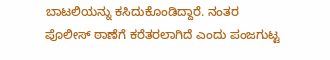ಬಾಟಲಿಯನ್ನು ಕಸಿದುಕೊಂಡಿದ್ದಾರೆ. ನಂತರ ಪೊಲೀಸ್ ಠಾಣೆಗೆ ಕರೆತರಲಾಗಿದೆ ಎಂದು ಪಂಜಗುಟ್ಟ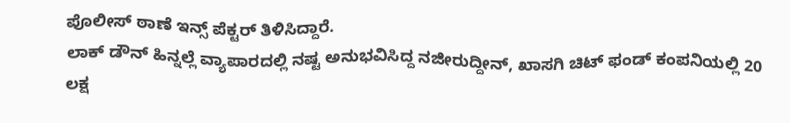ಪೊಲೀಸ್ ಠಾಣೆ ಇನ್ಸ್ ಪೆಕ್ಟರ್ ತಿಳಿಸಿದ್ದಾರೆ.
ಲಾಕ್ ಡೌನ್ ಹಿನ್ನಲ್ಲೆ ವ್ಯಾಪಾರದಲ್ಲಿ ನಷ್ಟ ಅನುಭವಿಸಿದ್ದ ನಜೀರುದ್ದೀನ್, ಖಾಸಗಿ ಚಿಟ್ ಫಂಡ್ ಕಂಪನಿಯಲ್ಲಿ 20 ಲಕ್ಷ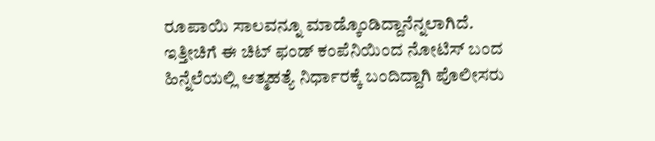ರೂಪಾಯಿ ಸಾಲವನ್ನೂ ಮಾಡ್ಕೊಂಡಿದ್ದಾನೆನ್ನಲಾಗಿದೆ. ಇತ್ತೀಚಿಗೆ ಈ ಚಿಟ್ ಫಂಡ್ ಕಂಪೆನಿಯಿಂದ ನೋಟಿಸ್ ಬಂದ ಹಿನ್ನೆಲೆಯಲ್ಲಿ ಆತ್ಮಹತ್ಯೆ ನಿರ್ಧಾರಕ್ಕೆ ಬಂದಿದ್ದಾಗಿ ಪೊಲೀಸರು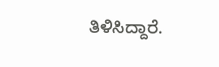ತಿಳಿಸಿದ್ದಾರೆ.